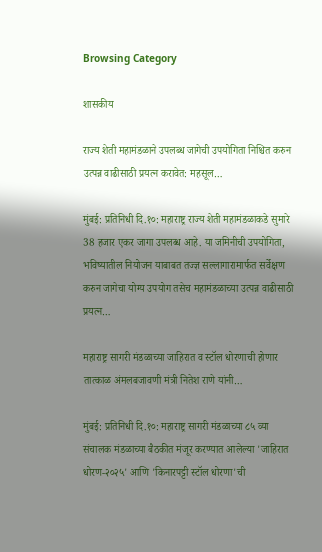Browsing Category

शासकीय

राज्य शेती महामंडळाने उपलब्ध जागेची उपयोगिता निश्चित करुन उत्पन्न वाढीसाठी प्रयत्न करावेत: महसूल…

मुंबई: प्रतिनिधी दि.१०: महाराष्ट्र राज्य शेती महामंडळाकडे सुमारे 38 हजार एकर जागा उपलब्ध आहे. या जमिनीची उपयोगिता, भविष्यातील नियोजन याबाबत तज्ज्ञ सल्लागारामार्फत सर्वेक्षण करुन जागेचा योग्य उपयोग तसेच महामंडळाच्या उत्पन्न वाढीसाठी प्रयत्न…

महाराष्ट्र सागरी मंडळाच्या जाहिरात व स्टॉल धोरणाची होणार तात्काळ अंमलबजावणी मंत्री नितेश राणे यांनी…

मुंबई: प्रतिनिधी दि.१०: महाराष्ट्र सागरी मंडळाच्या ८५ व्या संचालक मंडळाच्या बैठकीत मंजूर करण्यात आलेल्या 'जाहिरात धोरण-२०२५' आणि 'किनारपट्टी स्टॉल धोरणा'ची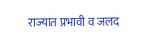राज्यात प्रभावी व जलद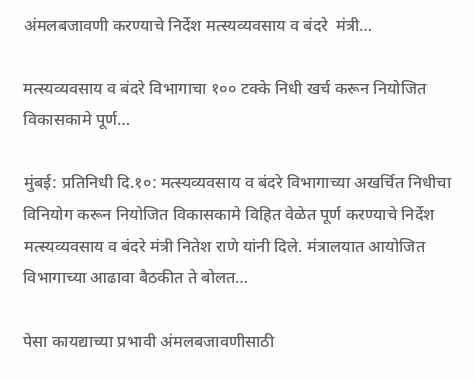अंमलबजावणी करण्याचे निर्देश मत्स्यव्यवसाय व बंदरे  मंत्री…

मत्स्यव्यवसाय व बंदरे विभागाचा १०० टक्के निधी खर्च करून नियोजित विकासकामे पूर्ण…

मुंबई: प्रतिनिधी दि.१०: मत्स्यव्यवसाय व बंदरे विभागाच्या अखर्चित निधीचा विनियोग करून नियोजित विकासकामे विहित वेळेत पूर्ण करण्याचे निर्देश मत्स्यव्यवसाय व बंदरे मंत्री नितेश राणे यांनी दिले. मंत्रालयात आयोजित विभागाच्या आढावा बैठकीत ते बोलत…

पेसा कायद्याच्या प्रभावी अंमलबजावणीसाठी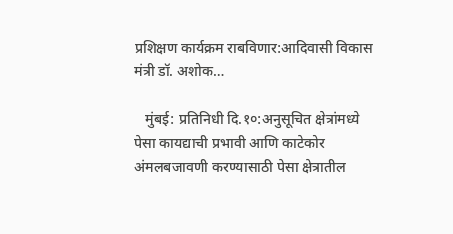प्रशिक्षण कार्यक्रम राबविणार:आदिवासी विकास मंत्री डॉ. अशोक…

   मुंबई: प्रतिनिधी दि.१०:अनुसूचित क्षेत्रांमध्ये पेसा कायद्याची प्रभावी आणि काटेकोर अंमलबजावणी करण्यासाठी पेसा क्षेत्रातील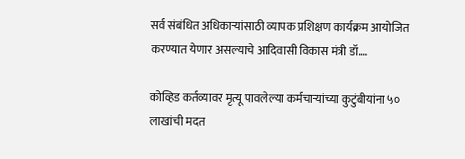सर्व संबंधित अधिकाऱ्यांसाठी व्यापक प्रशिक्षण कार्यक्रम आयोजित करण्यात येणार असल्याचे आदिवासी विकास मंत्री डॉ.…

कोव्हिड कर्तव्यावर मृत्यू पावलेल्या कर्मचाऱ्यांच्या कुटुंबीयांना ५० लाखांची मदत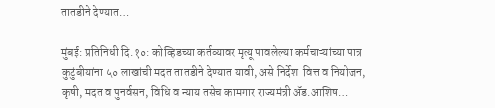तातडीने देण्यात…

मुंबई: प्रतिनिधी दि.१०: कोव्हिडच्या कर्तव्यावर मृत्यू पावलेल्या कर्मचाऱ्यांच्या पात्र कुटुंबीयांना ५० लाखांची मदत तातडीने देण्यात यावी, असे निर्देश  वित्त व नियोजन, कृषी, मदत व पुनर्वसन, विधि व न्याय तसेच कामगार राज्यमंत्री ॲड.आशिष…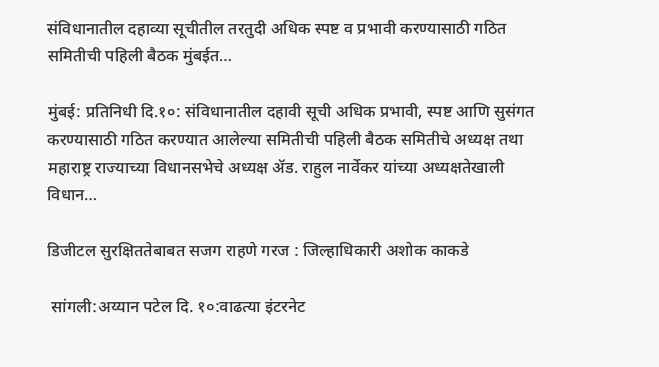संविधानातील दहाव्या सूचीतील तरतुदी अधिक स्पष्ट व प्रभावी करण्यासाठी गठित समितीची पहिली बैठक मुंबईत…

मुंबई: प्रतिनिधी दि.१०: संविधानातील दहावी सूची अधिक प्रभावी, स्पष्ट आणि सुसंगत करण्यासाठी गठित करण्यात आलेल्या समितीची पहिली बैठक समितीचे अध्यक्ष तथा महाराष्ट्र राज्याच्या विधानसभेचे अध्यक्ष ॲड. राहुल नार्वेकर यांच्या अध्यक्षतेखाली विधान…

डिजीटल सुरक्षिततेबाबत सजग राहणे गरज : जिल्हाधिकारी अशोक काकडे

 सांगली:अय्यान पटेल दि. १०:वाढत्या इंटरनेट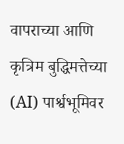वापराच्या आणि कृत्रिम बुद्धिमत्तेच्या (AI) पार्श्वभूमिवर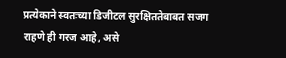प्रत्येकाने स्वतःच्या डिजीटल सुरक्षिततेबाबत सजग राहणे ही गरज आहे, असे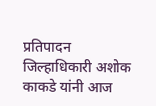प्रतिपादन जिल्हाधिकारी अशोक काकडे यांनी आज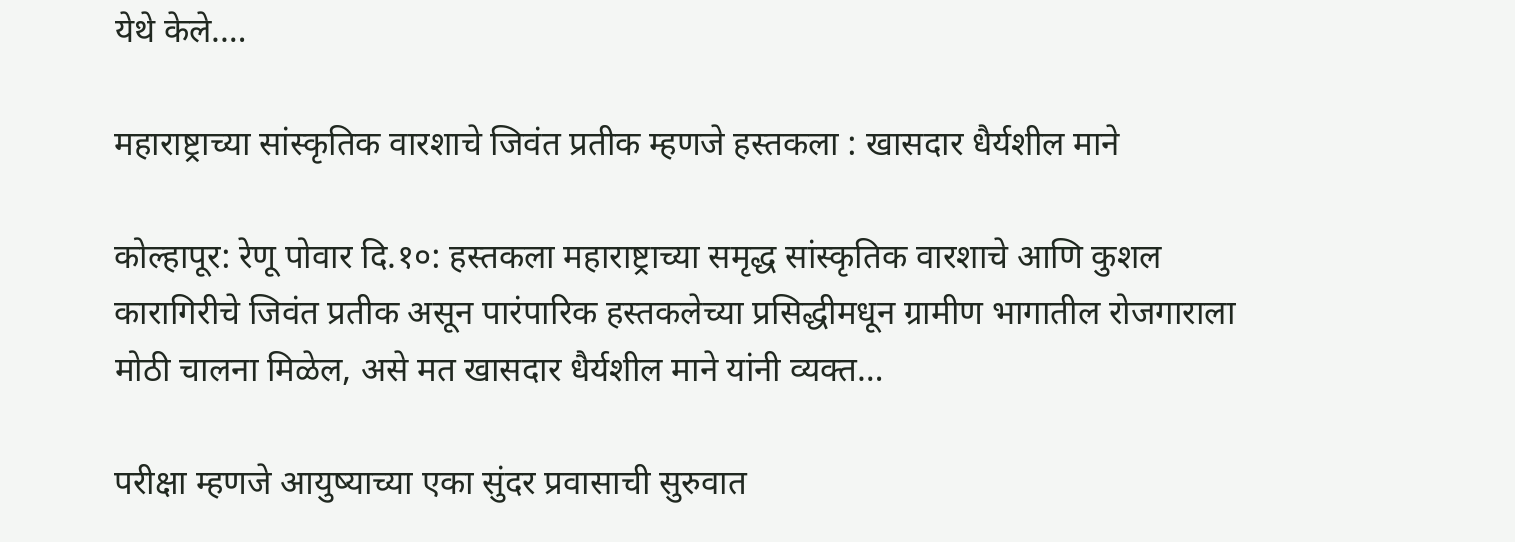येथे केले.…

महाराष्ट्राच्या सांस्कृतिक वारशाचे जिवंत प्रतीक म्हणजे हस्तकला : खासदार धैर्यशील माने

कोल्हापूर: रेणू पोवार दि.१०: हस्तकला महाराष्ट्राच्या समृद्ध सांस्कृतिक वारशाचे आणि कुशल कारागिरीचे जिवंत प्रतीक असून पारंपारिक हस्तकलेच्या प्रसिद्धीमधून ग्रामीण भागातील रोजगाराला मोठी चालना मिळेल, असे मत खासदार धैर्यशील माने यांनी व्यक्त…

परीक्षा म्हणजे आयुष्याच्या एका सुंदर प्रवासाची सुरुवात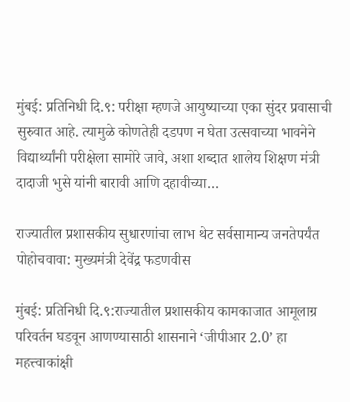मुंबई: प्रतिनिधी दि.९: परीक्षा म्हणजे आयुष्याच्या एका सुंदर प्रवासाची सुरुवात आहे. त्यामुळे कोणतेही दडपण न घेता उत्सवाच्या भावनेने विद्यार्थ्यांनी परीक्षेला सामोरे जावे, अशा शब्दात शालेय शिक्षण मंत्री दादाजी भुसे यांनी बारावी आणि दहावीच्या…

राज्यातील प्रशासकीय सुधारणांचा लाभ थेट सर्वसामान्य जनतेपर्यंत पोहोचवावा: मुख्यमंत्री देवेंद्र फडणवीस

मुंबई: प्रतिनिधी दि.९:राज्यातील प्रशासकीय कामकाजात आमूलाग्र परिवर्तन घडवून आणण्यासाठी शासनाने ‘जीपीआर 2.0’ हा महत्त्वाकांक्षी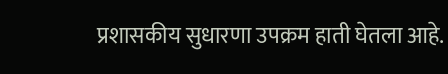प्रशासकीय सुधारणा उपक्रम हाती घेतला आहे.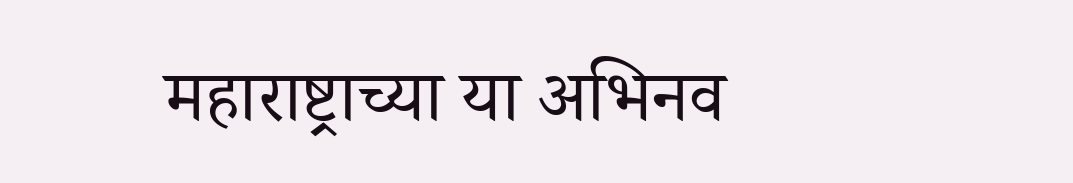महाराष्ट्राच्या या अभिनव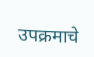उपक्रमाचे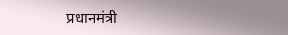प्रधानमंत्री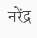नरेंद्र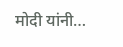मोदी यांनी…